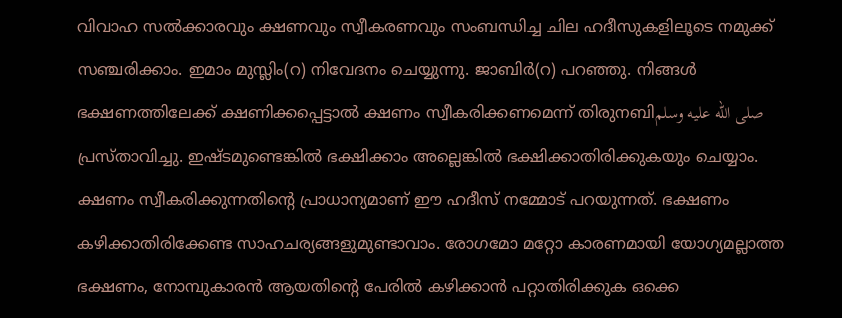വിവാഹ സൽക്കാരവും ക്ഷണവും സ്വീകരണവും സംബന്ധിച്ച ചില ഹദീസുകളിലൂടെ നമുക്ക് സഞ്ചരിക്കാം. ഇമാം മുസ്ലിം(റ) നിവേദനം ചെയ്യുന്നു. ജാബിർ(റ) പറഞ്ഞു. നിങ്ങൾ ഭക്ഷണത്തിലേക്ക് ക്ഷണിക്കപ്പെട്ടാൽ ക്ഷണം സ്വീകരിക്കണമെന്ന് തിരുനബിصلى الله عليه وسلم പ്രസ്താവിച്ചു. ഇഷ്ടമുണ്ടെങ്കിൽ ഭക്ഷിക്കാം അല്ലെങ്കിൽ ഭക്ഷിക്കാതിരിക്കുകയും ചെയ്യാം.
ക്ഷണം സ്വീകരിക്കുന്നതിന്റെ പ്രാധാന്യമാണ് ഈ ഹദീസ് നമ്മോട് പറയുന്നത്. ഭക്ഷണം കഴിക്കാതിരിക്കേണ്ട സാഹചര്യങ്ങളുമുണ്ടാവാം. രോഗമോ മറ്റോ കാരണമായി യോഗ്യമല്ലാത്ത ഭക്ഷണം, നോമ്പുകാരൻ ആയതിന്റെ പേരിൽ കഴിക്കാൻ പറ്റാതിരിക്കുക ഒക്കെ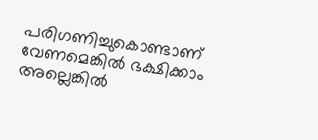പരിഗണിച്ചുകൊണ്ടാണ് വേണമെങ്കിൽ ഭക്ഷിക്കാം അല്ലെങ്കിൽ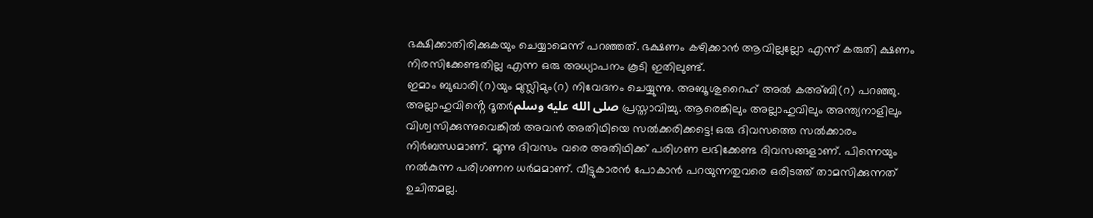ഭക്ഷിക്കാതിരിക്കുകയും ചെയ്യാമെന്ന് പറഞ്ഞത്. ഭക്ഷണം കഴിക്കാൻ ആവില്ലല്ലോ എന്ന് കരുതി ക്ഷണം നിരസിക്കേണ്ടതില്ല എന്ന ഒരു അധ്യാപനം കൂടി ഇതിലുണ്ട്.
ഇമാം ബുഖാരി(റ)യും മുസ്ലിമും(റ) നിവേദനം ചെയ്യുന്നു. അബൂ ശുറൈഹ് അൽ കഅ്ബി(റ) പറഞ്ഞു. അല്ലാഹുവിൻ്റെ ദൂതർصلى الله عليه وسلم പ്രസ്താവിച്ചു. ആരെങ്കിലും അല്ലാഹുവിലും അന്ത്യനാളിലും വിശ്വസിക്കുന്നുവെങ്കിൽ അവൻ അതിഥിയെ സൽക്കരിക്കട്ടെ! ഒരു ദിവസത്തെ സൽക്കാരം നിർബന്ധമാണ്. മൂന്നു ദിവസം വരെ അതിഥിക്ക് പരിഗണ ലഭിക്കേണ്ട ദിവസങ്ങളാണ്. പിന്നെയും നൽകുന്ന പരിഗണന ധർമമാണ്. വീട്ടുകാരൻ പോകാൻ പറയുന്നതുവരെ ഒരിടത്ത് താമസിക്കുന്നത് ഉചിതമല്ല.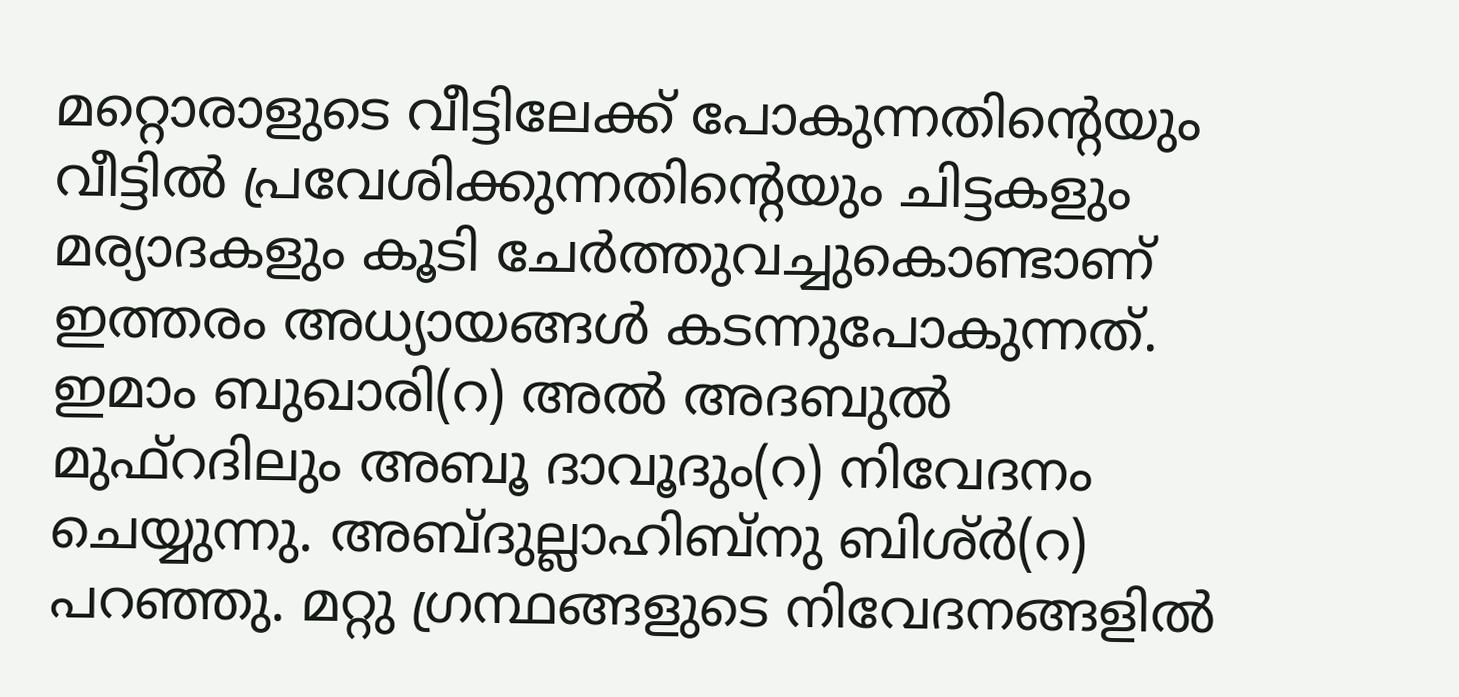മറ്റൊരാളുടെ വീട്ടിലേക്ക് പോകുന്നതിന്റെയും വീട്ടിൽ പ്രവേശിക്കുന്നതിന്റെയും ചിട്ടകളും മര്യാദകളും കൂടി ചേർത്തുവച്ചുകൊണ്ടാണ് ഇത്തരം അധ്യായങ്ങൾ കടന്നുപോകുന്നത്. ഇമാം ബുഖാരി(റ) അൽ അദബുൽ മുഫ്റദിലും അബൂ ദാവൂദും(റ) നിവേദനം ചെയ്യുന്നു. അബ്ദുല്ലാഹിബ്നു ബിശ്ർ(റ) പറഞ്ഞു. മറ്റു ഗ്രന്ഥങ്ങളുടെ നിവേദനങ്ങളിൽ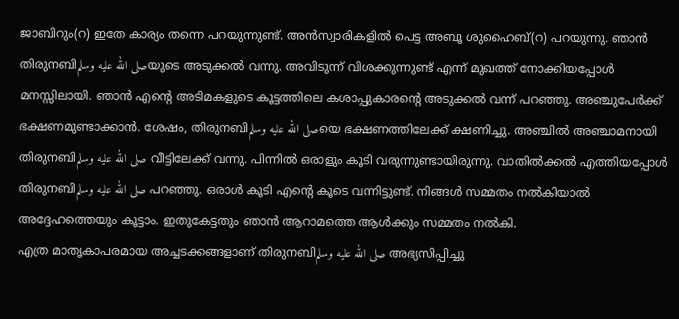ജാബിറും(റ) ഇതേ കാര്യം തന്നെ പറയുന്നുണ്ട്. അൻസ്വാരികളിൽ പെട്ട അബൂ ശുഹൈബ്(റ) പറയുന്നു. ഞാൻ തിരുനബിصلى الله عليه وسلمയുടെ അടുക്കൽ വന്നു. അവിടുന്ന് വിശക്കുന്നുണ്ട് എന്ന് മുഖത്ത് നോക്കിയപ്പോൾ മനസ്സിലായി. ഞാൻ എൻ്റെ അടിമകളുടെ കൂട്ടത്തിലെ കശാപ്പുകാരന്റെ അടുക്കൽ വന്ന് പറഞ്ഞു. അഞ്ചുപേർക്ക് ഭക്ഷണമുണ്ടാക്കാൻ. ശേഷം, തിരുനബിصلى الله عليه وسلمയെ ഭക്ഷണത്തിലേക്ക് ക്ഷണിച്ചു. അഞ്ചിൽ അഞ്ചാമനായി തിരുനബിصلى الله عليه وسلم വീട്ടിലേക്ക് വന്നു. പിന്നിൽ ഒരാളും കൂടി വരുന്നുണ്ടായിരുന്നു. വാതിൽക്കൽ എത്തിയപ്പോൾ തിരുനബിصلى الله عليه وسلم പറഞ്ഞു. ഒരാൾ കൂടി എൻ്റെ കൂടെ വന്നിട്ടുണ്ട്. നിങ്ങൾ സമ്മതം നൽകിയാൽ അദ്ദേഹത്തെയും കൂട്ടാം. ഇതുകേട്ടതും ഞാൻ ആറാമത്തെ ആൾക്കും സമ്മതം നൽകി.
എത്ര മാതൃകാപരമായ അച്ചടക്കങ്ങളാണ് തിരുനബിصلى الله عليه وسلم അഭ്യസിപ്പിച്ചു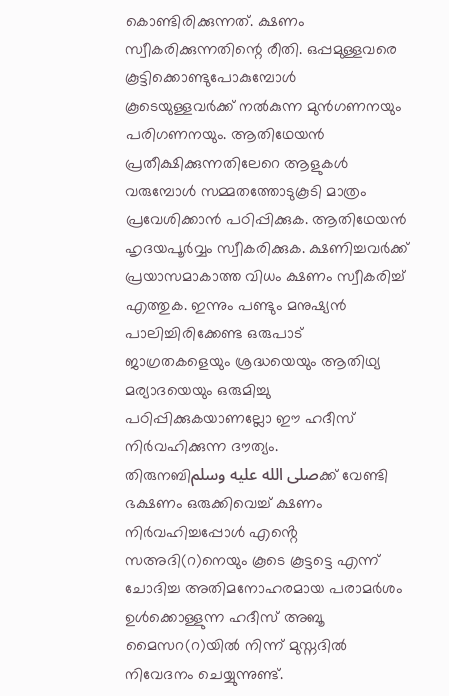കൊണ്ടിരിക്കുന്നത്. ക്ഷണം സ്വീകരിക്കുന്നതിന്റെ രീതി. ഒപ്പമുള്ളവരെ കൂട്ടിക്കൊണ്ടുപോകുമ്പോൾ കൂടെയുള്ളവർക്ക് നൽകുന്ന മുൻഗണനയും പരിഗണനയും. ആതിഥേയൻ പ്രതീക്ഷിക്കുന്നതിലേറെ ആളുകൾ വരുമ്പോൾ സമ്മതത്തോടുകൂടി മാത്രം പ്രവേശിക്കാൻ പഠിപ്പിക്കുക. ആതിഥേയൻ ഹൃദയപൂർവ്വം സ്വീകരിക്കുക. ക്ഷണിച്ചവർക്ക് പ്രയാസമാകാത്ത വിധം ക്ഷണം സ്വീകരിച്ച് എത്തുക. ഇന്നും പണ്ടും മനുഷ്യൻ പാലിച്ചിരിക്കേണ്ട ഒരുപാട് ജാഗ്രതകളെയും ശ്രദ്ധയെയും ആതിഥ്യ മര്യാദയെയും ഒരുമിച്ചു പഠിപ്പിക്കുകയാണല്ലോ ഈ ഹദീസ് നിർവഹിക്കുന്ന ദൗത്യം.
തിരുനബിصلى الله عليه وسلمക്ക് വേണ്ടി ഭക്ഷണം ഒരുക്കിവെച്ച് ക്ഷണം നിർവഹിച്ചപ്പോൾ എൻ്റെ സഅദി(റ)നെയും കൂടെ കൂട്ടട്ടെ എന്ന് ചോദിച്ച അതിമനോഹരമായ പരാമർശം ഉൾക്കൊള്ളുന്ന ഹദീസ് അബൂ മൈസറ(റ)യിൽ നിന്ന് മുസ്നദിൽ നിവേദനം ചെയ്യുന്നുണ്ട്.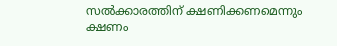സൽക്കാരത്തിന് ക്ഷണിക്കണമെന്നും ക്ഷണം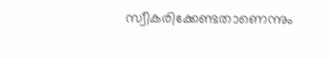സ്വീകരിക്കേണ്ടതാണെന്നും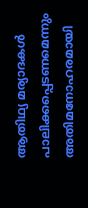ആതിഥ്യ മര്യാദകൾ പാലിക്കപ്പെടണമെന്നും അതിമനോഹരമായി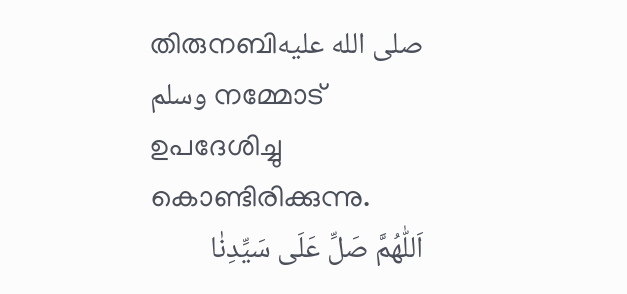തിരുനബിصلى الله عليه وسلم നമ്മോട് ഉപദേശിച്ചു കൊണ്ടിരിക്കുന്നു.
اَللّٰهُمَّ صَلِّ عَلَى سَيِّدِنٰا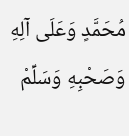مُحَمَّدٍ وَعَلَى آلِهِ وَصَحْبِهِ وَسَلِّمْ